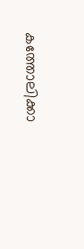കത്തോലിക്കാ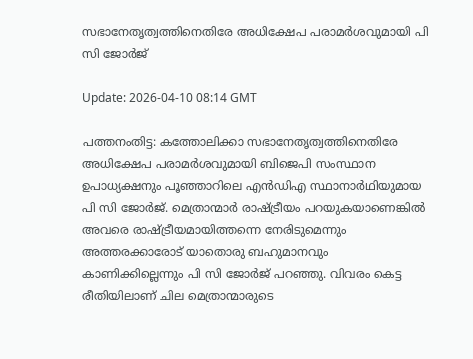സഭാനേതൃത്വത്തിനെതിരേ അധിക്ഷേപ പരാമര്‍ശവുമായി പി സി ജോര്‍ജ്

Update: 2026-04-10 08:14 GMT

പത്തനംതിട്ട: കത്തോലിക്കാ സഭാനേതൃത്വത്തിനെതിരേ അധിക്ഷേപ പരാമര്‍ശവുമായി ബിജെപി സംസ്ഥാന ഉപാധ്യക്ഷനും പൂഞ്ഞാറിലെ എന്‍ഡിഎ സ്ഥാനാര്‍ഥിയുമായ പി സി ജോര്‍ജ്. മെത്രാന്മാര്‍ രാഷ്ട്രീയം പറയുകയാണെങ്കില്‍ അവരെ രാഷ്ട്രീയമായിത്തന്നെ നേരിടുമെന്നും അത്തരക്കാരോട് യാതൊരു ബഹുമാനവും കാണിക്കില്ലെന്നും പി സി ജോര്‍ജ് പറഞ്ഞു. വിവരം കെട്ട രീതിയിലാണ് ചില മെത്രാന്മാരുടെ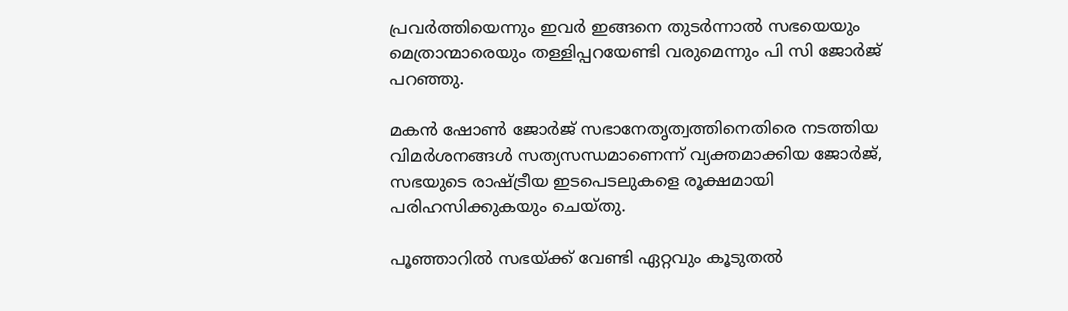പ്രവര്‍ത്തിയെന്നും ഇവര്‍ ഇങ്ങനെ തുടര്‍ന്നാല്‍ സഭയെയും മെത്രാന്മാരെയും തള്ളിപ്പറയേണ്ടി വരുമെന്നും പി സി ജോര്‍ജ് പറഞ്ഞു.

മകന്‍ ഷോണ്‍ ജോര്‍ജ് സഭാനേതൃത്വത്തിനെതിരെ നടത്തിയ വിമര്‍ശനങ്ങള്‍ സത്യസന്ധമാണെന്ന് വ്യക്തമാക്കിയ ജോര്‍ജ്, സഭയുടെ രാഷ്ട്രീയ ഇടപെടലുകളെ രൂക്ഷമായി പരിഹസിക്കുകയും ചെയ്തു.

പൂഞ്ഞാറില്‍ സഭയ്ക്ക് വേണ്ടി ഏറ്റവും കൂടുതല്‍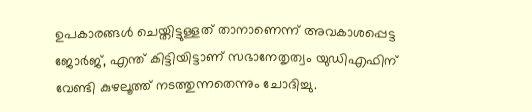ഉപകാരങ്ങള്‍ ചെയ്തിട്ടുള്ളത് താനാണെന്ന് അവകാശപ്പെട്ട ജോര്‍ജ്, എന്ത് കിട്ടിയിട്ടാണ് സഭാനേതൃത്വം യുഡിഎഫിന് വേണ്ടി കുഴലൂത്ത് നടത്തുന്നതെന്നും ചോദിച്ചു.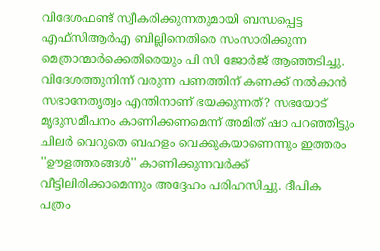വിദേശഫണ്ട് സ്വീകരിക്കുന്നതുമായി ബന്ധപ്പെട്ട എഫ്സിആര്‍എ ബില്ലിനെതിരെ സംസാരിക്കുന്ന മെത്രാന്മാര്‍ക്കെതിരെയും പി സി ജോര്‍ജ് ആഞ്ഞടിച്ചു. വിദേശത്തുനിന്ന് വരുന്ന പണത്തിന് കണക്ക് നല്‍കാന്‍ സഭാനേതൃത്വം എന്തിനാണ് ഭയക്കുന്നത്? സഭയോട് മൃദുസമീപനം കാണിക്കണമെന്ന് അമിത് ഷാ പറഞ്ഞിട്ടും ചിലര്‍ വെറുതെ ബഹളം വെക്കുകയാണെന്നും ഇത്തരം ''ഊളത്തരങ്ങള്‍'' കാണിക്കുന്നവര്‍ക്ക് വീട്ടിലിരിക്കാമെന്നും അദ്ദേഹം പരിഹസിച്ചു. ദീപിക പത്രം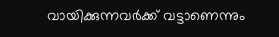വായിക്കുന്നവര്‍ക്ക് വട്ടാണെന്നും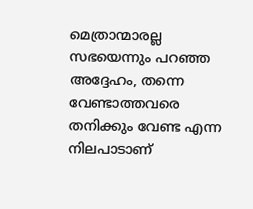മെത്രാന്മാരല്ല സഭയെന്നും പറഞ്ഞ അദ്ദേഹം, തന്നെ വേണ്ടാത്തവരെ തനിക്കും വേണ്ട എന്ന നിലപാടാണ്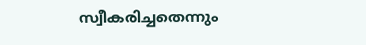സ്വീകരിച്ചതെന്നും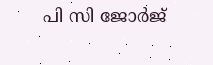പി സി ജോര്‍ജ്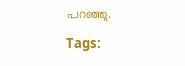പറഞ്ഞു.

Tags: